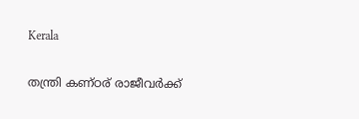Kerala

തന്ത്രി കണ്ഠര് രാജീവർക്ക്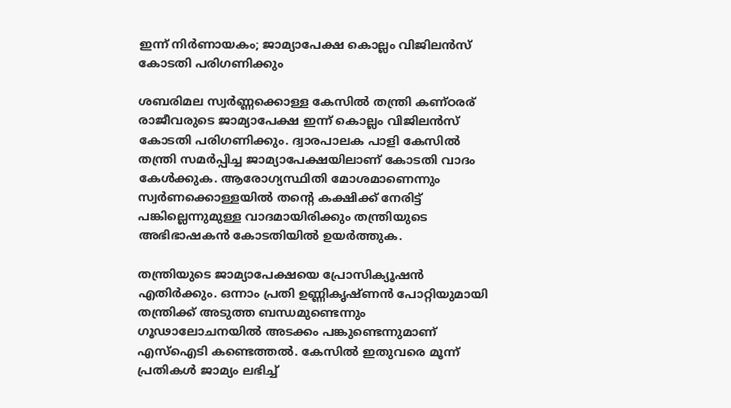ഇന്ന് നിർണായകം; ജാമ്യാപേക്ഷ കൊല്ലം വിജിലൻസ് കോടതി പരിഗണിക്കും

ശബരിമല സ്വർണ്ണക്കൊള്ള കേസിൽ തന്ത്രി കണ്ഠരര് രാജീവരുടെ ജാമ്യാപേക്ഷ ഇന്ന് കൊല്ലം വിജിലൻസ് കോടതി പരിഗണിക്കും. ദ്വാരപാലക പാളി കേസിൽ തന്ത്രി സമർപ്പിച്ച ജാമ്യാപേക്ഷയിലാണ് കോടതി വാദം കേൾക്കുക. ആരോഗ്യസ്ഥിതി മോശമാണെന്നും സ്വർണക്കൊള്ളയിൽ തന്റെ കക്ഷിക്ക് നേരിട്ട് പങ്കില്ലെന്നുമുള്ള വാദമായിരിക്കും തന്ത്രിയുടെ അഭിഭാഷകൻ കോടതിയിൽ ഉയർത്തുക.

തന്ത്രിയുടെ ജാമ്യാപേക്ഷയെ പ്രോസിക്യൂഷൻ എതിർക്കും. ഒന്നാം പ്രതി ഉണ്ണികൃഷ്ണൻ പോറ്റിയുമായി തന്ത്രിക്ക് അടുത്ത ബന്ധമുണ്ടെന്നും ഗൂഢാലോചനയിൽ അടക്കം പങ്കുണ്ടെന്നുമാണ് എസ്‌ഐടി കണ്ടെത്തൽ. കേസിൽ ഇതുവരെ മൂന്ന് പ്രതികൾ ജാമ്യം ലഭിച്ച്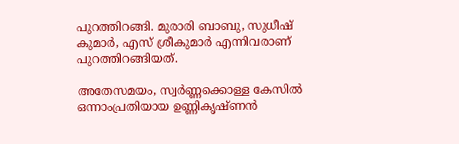പുറത്തിറങ്ങി. മുരാരി ബാബു, സുധീഷ് കുമാർ, എസ് ശ്രീകുമാർ എന്നിവരാണ് പുറത്തിറങ്ങിയത്.

അതേസമയം, സ്വർണ്ണക്കൊള്ള കേസിൽ ഒന്നാംപ്രതിയായ ഉണ്ണികൃഷ്ണൻ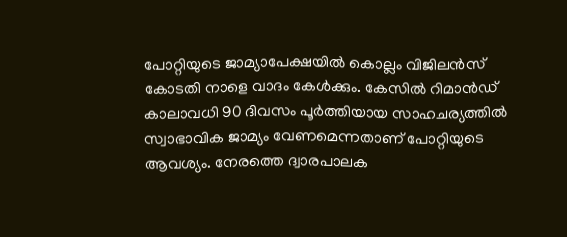പോറ്റിയുടെ ജാമ്യാപേക്ഷയിൽ കൊല്ലം വിജിലൻസ് കോടതി നാളെ വാദം കേൾക്കും. കേസിൽ റിമാൻഡ് കാലാവധി 90 ദിവസം പൂർത്തിയായ സാഹചര്യത്തിൽ സ്വാഭാവിക ജാമ്യം വേണമെന്നതാണ് പോറ്റിയുടെ ആവശ്യം. നേരത്തെ ദ്വാരപാലക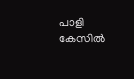പാളി കേസിൽ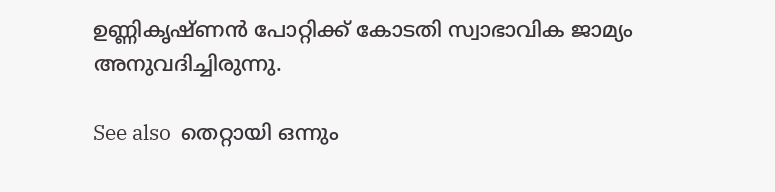ഉണ്ണികൃഷ്ണൻ പോറ്റിക്ക് കോടതി സ്വാഭാവിക ജാമ്യം അനുവദിച്ചിരുന്നു.

See also  തെറ്റായി ഒന്നും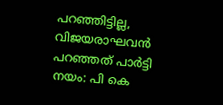പറഞ്ഞിട്ടില്ല, വിജയരാഘവൻ പറഞ്ഞത് പാർട്ടി നയം: പി കെ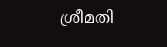ശ്രീമതി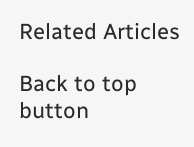Related Articles

Back to top button